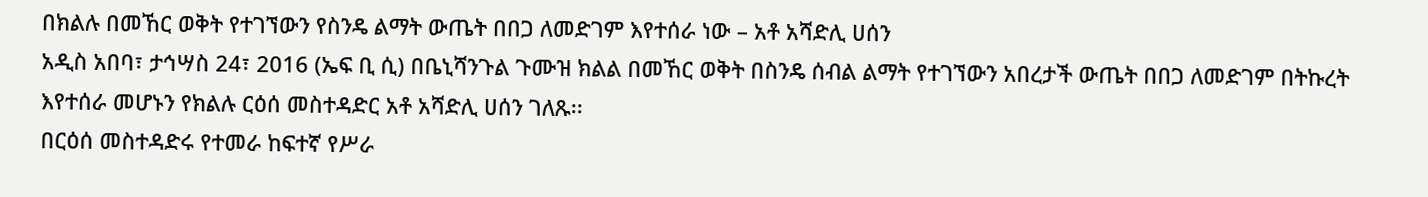በክልሉ በመኸር ወቅት የተገኘውን የስንዴ ልማት ውጤት በበጋ ለመድገም እየተሰራ ነው – አቶ አሻድሊ ሀሰን
አዲስ አበባ፣ ታኅሣስ 24፣ 2016 (ኤፍ ቢ ሲ) በቤኒሻንጉል ጉሙዝ ክልል በመኸር ወቅት በስንዴ ሰብል ልማት የተገኘውን አበረታች ውጤት በበጋ ለመድገም በትኩረት እየተሰራ መሆኑን የክልሉ ርዕሰ መስተዳድር አቶ አሻድሊ ሀሰን ገለጹ፡፡
በርዕሰ መስተዳድሩ የተመራ ከፍተኛ የሥራ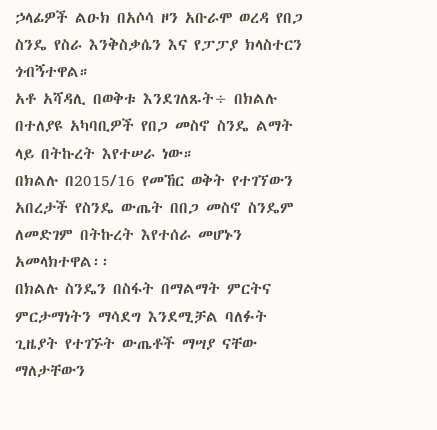ኃላፊዎች ልዑክ በአሶሳ ዞን አቡራሞ ወረዳ የበጋ ስንዴ የስራ እንቅስቃሴን እና የፓፓያ ክላስተርን ጎብኝተዋል።
አቶ አሻዳሊ በወቅቱ እንደገለጹት÷ በክልሉ በተለያዩ አካባቢዎች የበጋ መስኖ ስንዴ ልማት ላይ በትኩረት እየተሠራ ነው።
በክልሉ በ2015/16 የመኸር ወቅት የተገኘውን አበረታች የስንዴ ውጤት በበጋ መስኖ ስንዴም ለመድገም በትኩረት እየተሰራ መሆኑን አመላክተዋል፡፡
በክልሉ ስንዴን በስፋት በማልማት ምርትና ምርታማነትን ማሳደግ እንደሚቻል ባለፉት ጊዜያት የተገኙት ውጤቶች ማሣያ ናቸው ማለታቸውን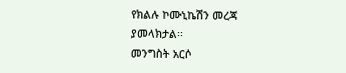የክልሉ ኮሙኒኬሽን መረጃ ያመላክታል፡፡
መንግስት አርሶ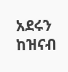አደሩን ከዝናብ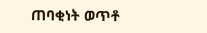ጠባቂነት ወጥቶ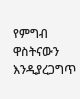የምግብ ዋስትናውን እንዲያረጋግጥ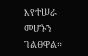እየተሠራ መሆኑን ገልፀዋል።